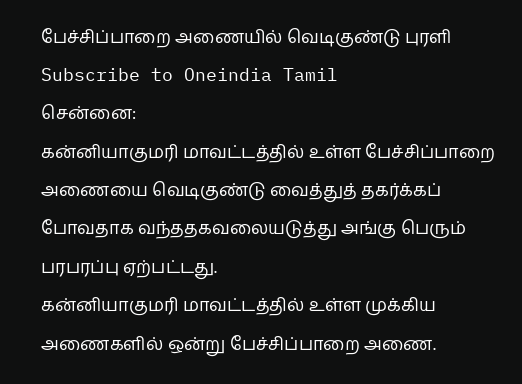பேச்சிப்பாறை அணையில் வெடிகுண்டு புரளி
Subscribe to Oneindia Tamil
சென்னை:
கன்னியாகுமரி மாவட்டத்தில் உள்ள பேச்சிப்பாறை அணையை வெடிகுண்டு வைத்துத் தகர்க்கப் போவதாக வந்ததகவலையடுத்து அங்கு பெரும் பரபரப்பு ஏற்பட்டது.
கன்னியாகுமரி மாவட்டத்தில் உள்ள முக்கிய அணைகளில் ஒன்று பேச்சிப்பாறை அணை.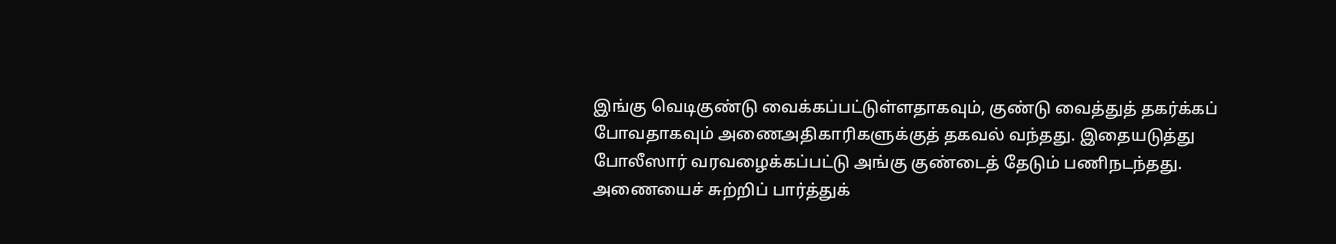இங்கு வெடிகுண்டு வைக்கப்பட்டுள்ளதாகவும், குண்டு வைத்துத் தகர்க்கப் போவதாகவும் அணைஅதிகாரிகளுக்குத் தகவல் வந்தது. இதையடுத்து போலீஸார் வரவழைக்கப்பட்டு அங்கு குண்டைத் தேடும் பணிநடந்தது.
அணையைச் சுற்றிப் பார்த்துக்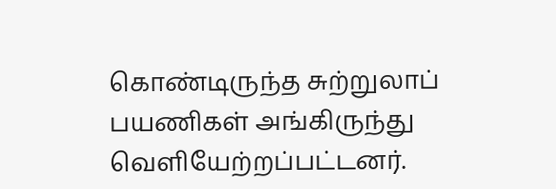கொண்டிருந்த சுற்றுலாப் பயணிகள் அங்கிருந்து வெளியேற்றப்பட்டனர்.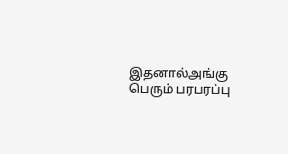இதனால்அங்கு பெரும் பரபரப்பு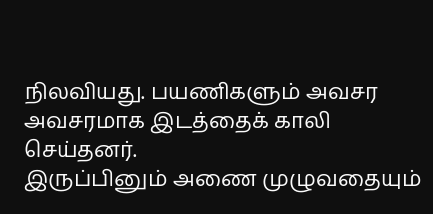நிலவியது. பயணிகளும் அவசர அவசரமாக இடத்தைக் காலி செய்தனர்.
இருப்பினும் அணை முழுவதையும்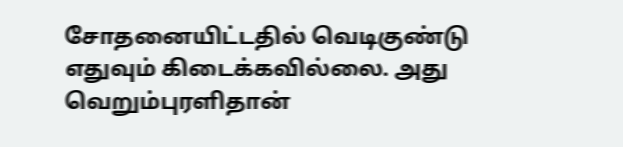சோதனையிட்டதில் வெடிகுண்டு எதுவும் கிடைக்கவில்லை. அது வெறும்புரளிதான்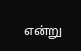என்று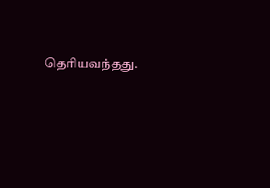தெரியவந்தது.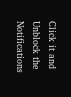Click it and Unblock the Notifications